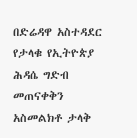በድሬዳዋ አስተዳደር የታላቁ የኢትዮጵያ ሕዳሴ ግድብ መጠናቀቅን አስመልክቶ ታላቅ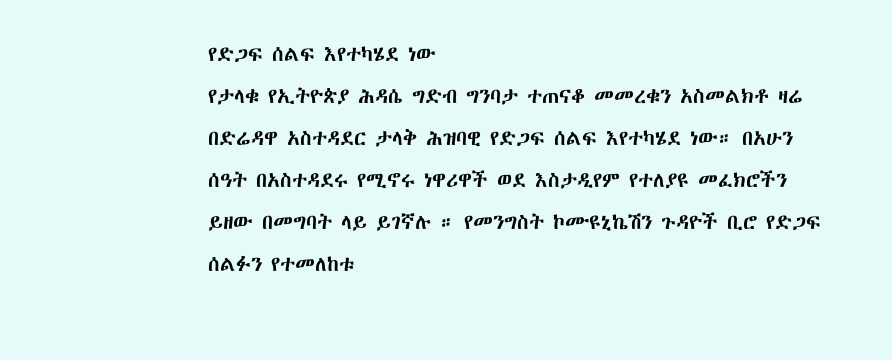የድጋፍ ሰልፍ እየተካሄደ ነው
የታላቁ የኢትዮጵያ ሕዳሴ ግድብ ግንባታ ተጠናቆ መመረቁን አስመልክቶ ዛሬ በድሬዳዋ አስተዳደር ታላቅ ሕዝባዊ የድጋፍ ሰልፍ እየተካሄደ ነው። በአሁን ሰዓት በአስተዳደሩ የሚኖሩ ነዋሪዋች ወደ እስታዲየም የተለያዩ መፈክሮችን ይዘው በመግባት ላይ ይገኛሉ ። የመንግስት ኮሙዩኒኬሽን ጉዳዮች ቢሮ የድጋፍ ሰልፉን የተመለከቱ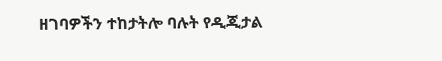ዘገባዎችን ተከታትሎ ባሉት የዲጂታል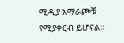ሚዲያ አማራጮቹ የሚያቀርብ ይሆናል።